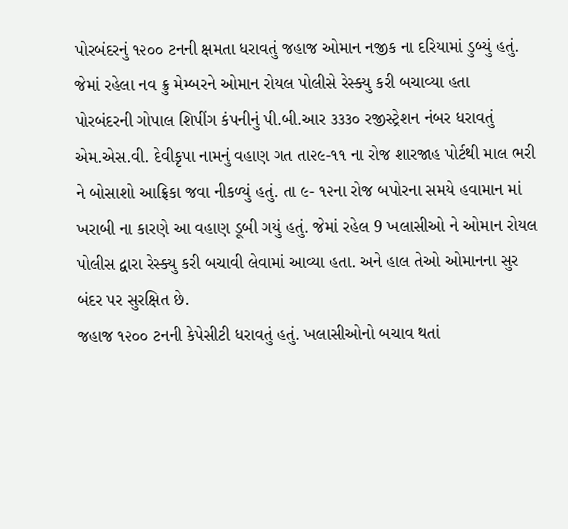પોરબંદરનું ૧૨૦૦ ટનની ક્ષમતા ધરાવતું જહાજ ઓમાન નજીક ના દરિયામાં ડુબ્યું હતું. જેમાં રહેલા નવ ક્રુ મેમ્બરને ઓમાન રોયલ પોલીસે રેસ્ક્યુ કરી બચાવ્યા હતા
પોરબંદરની ગોપાલ શિપીંગ કંપનીનું પી.બી.આર ૩૩૩૦ રજીસ્ટ્રેશન નંબર ધરાવતું એમ.એસ.વી. દેવીકૃપા નામનું વહાણ ગત તા૨૯-૧૧ ના રોજ શારજાહ પોર્ટથી માલ ભરી ને બોસાશો આફ્રિકા જવા નીકળ્યું હતું. તા ૯- ૧૨ના રોજ બપોરના સમયે હવામાન માં ખરાબી ના કારણે આ વહાણ ડૂબી ગયું હતું. જેમાં રહેલ 9 ખલાસીઓ ને ઓમાન રોયલ પોલીસ દ્વારા રેસ્ક્યુ કરી બચાવી લેવામાં આવ્યા હતા. અને હાલ તેઓ ઓમાનના સુર બંદર પર સુરક્ષિત છે.
જહાજ ૧૨૦૦ ટનની કેપેસીટી ધરાવતું હતું. ખલાસીઓનો બચાવ થતાં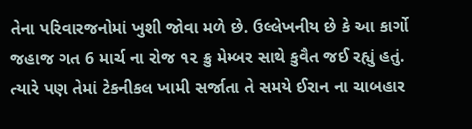તેના પરિવારજનોમાં ખુશી જોવા મળે છે. ઉલ્લેખનીય છે કે આ કાર્ગો જહાજ ગત 6 માર્ચ ના રોજ ૧૨ ક્રુ મેમ્બર સાથે કુવૈત જઈ રહ્યું હતું. ત્યારે પણ તેમાં ટેકનીકલ ખામી સર્જાતા તે સમયે ઈરાન ના ચાબહાર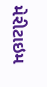મેરીટાઇમ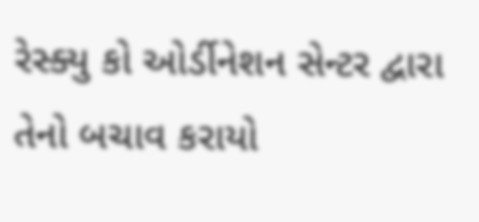રેસ્ક્યુ કો ઓર્ડીનેશન સેન્ટર દ્વારા તેનો બચાવ કરાયો